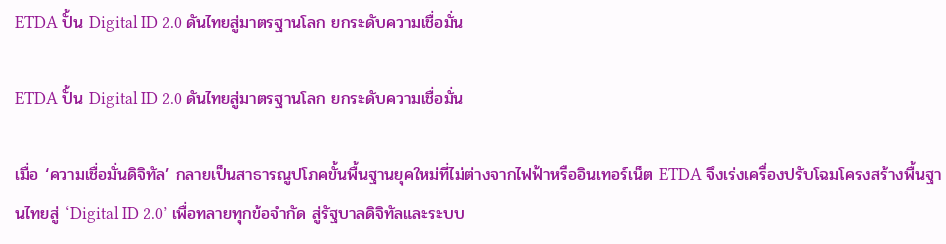ETDA ปั้น Digital ID 2.0 ดันไทยสู่มาตรฐานโลก ยกระดับความเชื่อมั่น

ETDA ปั้น Digital ID 2.0 ดันไทยสู่มาตรฐานโลก ยกระดับความเชื่อมั่น

เมื่อ ‘ความเชื่อมั่นดิจิทัล’ กลายเป็นสาธารณูปโภคขั้นพื้นฐานยุคใหม่ที่ไม่ต่างจากไฟฟ้าหรืออินเทอร์เน็ต ETDA จึงเร่งเครื่องปรับโฉมโครงสร้างพื้นฐานไทยสู่ ‘Digital ID 2.0’ เพื่อทลายทุกข้อจำกัด สู่รัฐบาลดิจิทัลและระบบ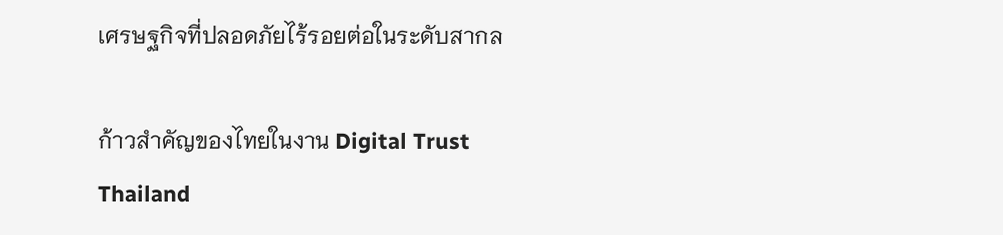เศรษฐกิจที่ปลอดภัยไร้รอยต่อในระดับสากล

ก้าวสำคัญของไทยในงาน Digital Trust Thailand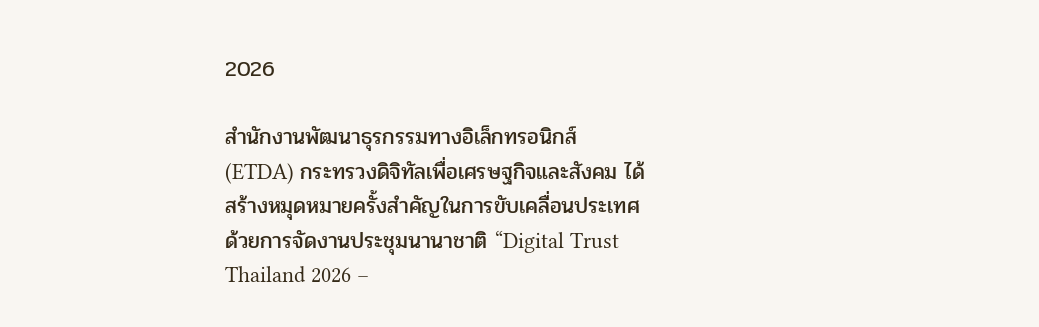2026

สำนักงานพัฒนาธุรกรรมทางอิเล็กทรอนิกส์ (ETDA) กระทรวงดิจิทัลเพื่อเศรษฐกิจและสังคม ได้สร้างหมุดหมายครั้งสำคัญในการขับเคลื่อนประเทศด้วยการจัดงานประชุมนานาชาติ “Digital Trust Thailand 2026 –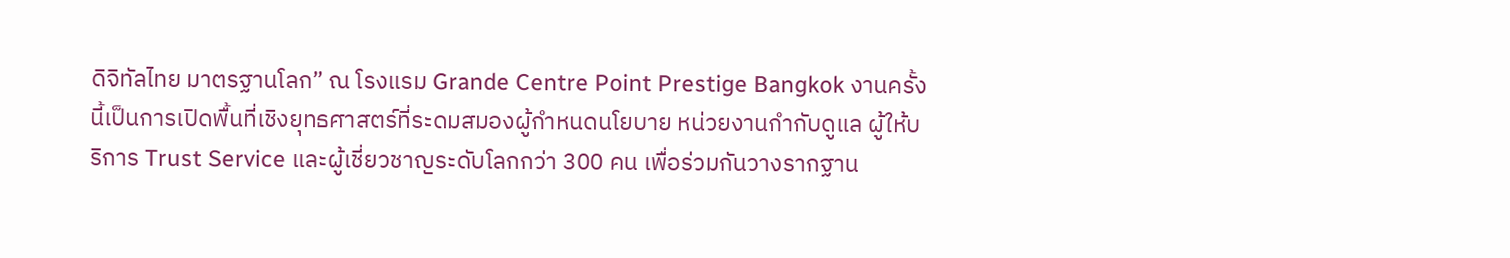ดิจิทัลไทย มาตรฐานโลก” ณ โรงแรม Grande Centre Point Prestige Bangkok งานครั้งนี้เป็นการเปิดพื้นที่เชิงยุทธศาสตร์ที่ระดมสมองผู้กำหนดนโยบาย หน่วยงานกำกับดูแล ผู้ให้บริการ Trust Service และผู้เชี่ยวชาญระดับโลกกว่า 300 คน เพื่อร่วมกันวางรากฐาน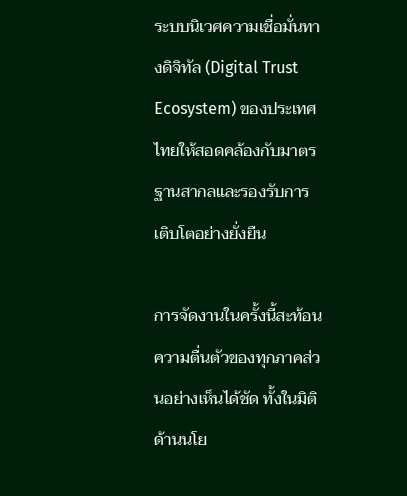ระบบนิเวศความเชื่อมั่นทางดิจิทัล (Digital Trust Ecosystem) ของประเทศไทยให้สอดคล้องกับมาตรฐานสากลและรองรับการเติบโตอย่างยั่งยืน

การจัดงานในครั้งนี้สะท้อนความตื่นตัวของทุกภาคส่วนอย่างเห็นได้ชัด ทั้งในมิติด้านนโย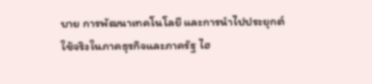บาย การพัฒนาเทคโนโลยี และการนำไปประยุกต์ใช้จริงในภาคธุรกิจและภาครัฐ ไฮ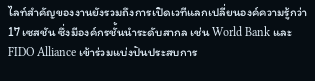ไลท์สำคัญของงานยังรวมถึงการเปิดเวทีแลกเปลี่ยนองค์ความรู้กว่า 17 เซสชัน ซึ่งมีองค์กรชั้นนำระดับสากล เช่น World Bank และ FIDO Alliance เข้าร่วมแบ่งปันประสบการ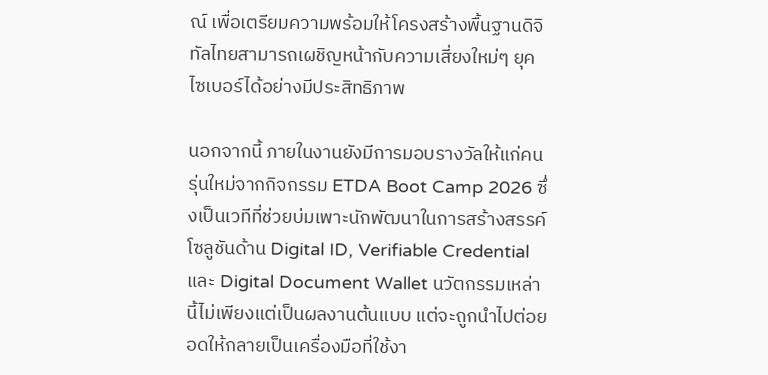ณ์ เพื่อเตรียมความพร้อมให้โครงสร้างพื้นฐานดิจิทัลไทยสามารถเผชิญหน้ากับความเสี่ยงใหม่ๆ ยุคไซเบอร์ได้อย่างมีประสิทธิภาพ

นอกจากนี้ ภายในงานยังมีการมอบรางวัลให้แก่คนรุ่นใหม่จากกิจกรรม ETDA Boot Camp 2026 ซึ่งเป็นเวทีที่ช่วยบ่มเพาะนักพัฒนาในการสร้างสรรค์โซลูชันด้าน Digital ID, Verifiable Credential และ Digital Document Wallet นวัตกรรมเหล่านี้ไม่เพียงแต่เป็นผลงานต้นแบบ แต่จะถูกนำไปต่อยอดให้กลายเป็นเครื่องมือที่ใช้งา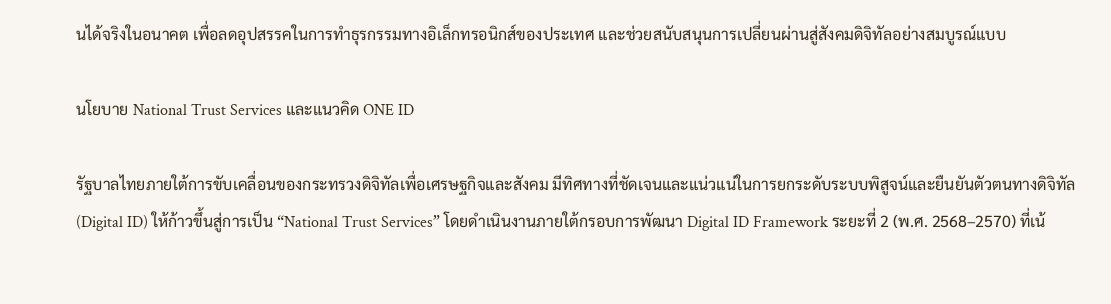นได้จริงในอนาคต เพื่อลดอุปสรรคในการทำธุรกรรมทางอิเล็กทรอนิกส์ของประเทศ และช่วยสนับสนุนการเปลี่ยนผ่านสู่สังคมดิจิทัลอย่างสมบูรณ์แบบ

นโยบาย National Trust Services และแนวคิด ONE ID

รัฐบาลไทยภายใต้การขับเคลื่อนของกระทรวงดิจิทัลเพื่อเศรษฐกิจและสังคม มีทิศทางที่ชัดเจนและแน่วแน่ในการยกระดับระบบพิสูจน์และยืนยันตัวตนทางดิจิทัล (Digital ID) ให้ก้าวขึ้นสู่การเป็น “National Trust Services” โดยดำเนินงานภายใต้กรอบการพัฒนา Digital ID Framework ระยะที่ 2 (พ.ศ. 2568–2570) ที่เน้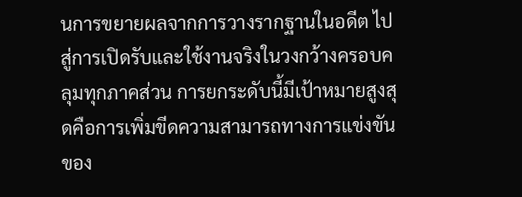นการขยายผลจากการวางรากฐานในอดีต ไปสู่การเปิดรับและใช้งานจริงในวงกว้างครอบคลุมทุกภาคส่วน การยกระดับนี้มีเป้าหมายสูงสุดคือการเพิ่มขีดความสามารถทางการแข่งขันของ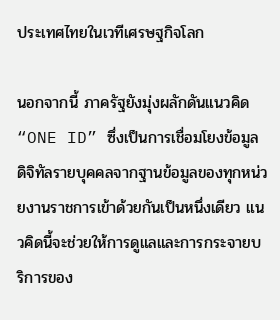ประเทศไทยในเวทีเศรษฐกิจโลก

นอกจากนี้ ภาครัฐยังมุ่งผลักดันแนวคิด “ONE ID” ซึ่งเป็นการเชื่อมโยงข้อมูลดิจิทัลรายบุคคลจากฐานข้อมูลของทุกหน่วยงานราชการเข้าด้วยกันเป็นหนึ่งเดียว แนวคิดนี้จะช่วยให้การดูแลและการกระจายบริการของ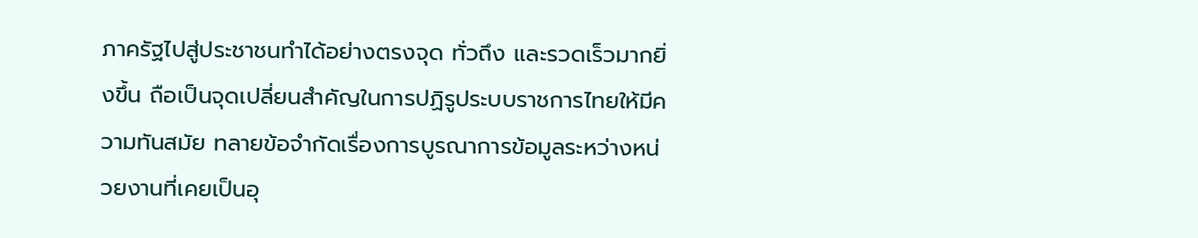ภาครัฐไปสู่ประชาชนทำได้อย่างตรงจุด ทั่วถึง และรวดเร็วมากยิ่งขึ้น ถือเป็นจุดเปลี่ยนสำคัญในการปฏิรูประบบราชการไทยให้มีความทันสมัย ทลายข้อจำกัดเรื่องการบูรณาการข้อมูลระหว่างหน่วยงานที่เคยเป็นอุ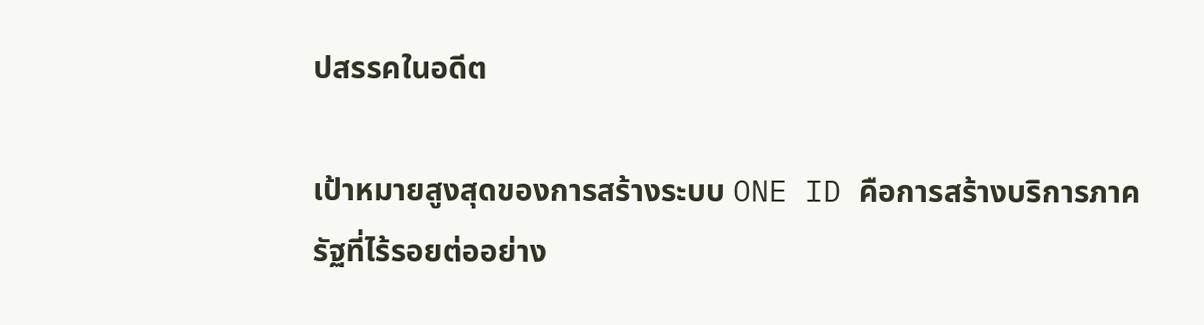ปสรรคในอดีต

เป้าหมายสูงสุดของการสร้างระบบ ONE ID คือการสร้างบริการภาครัฐที่ไร้รอยต่ออย่าง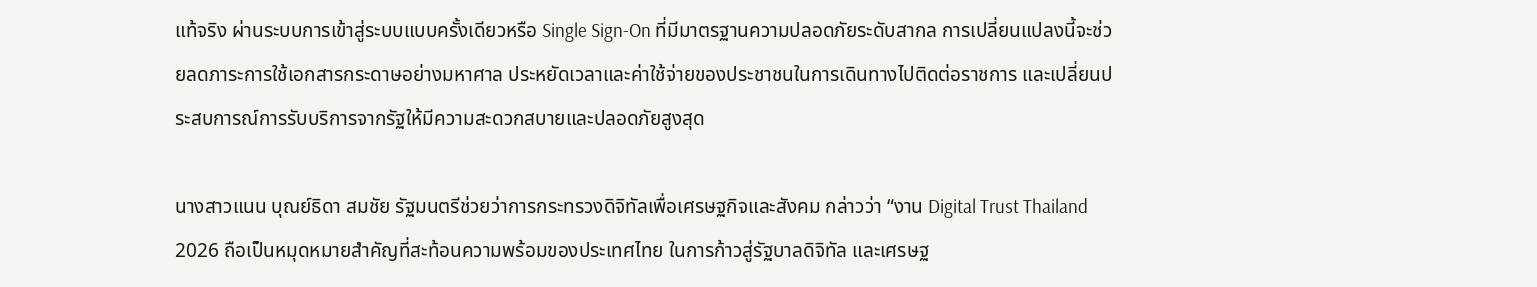แท้จริง ผ่านระบบการเข้าสู่ระบบแบบครั้งเดียวหรือ Single Sign-On ที่มีมาตรฐานความปลอดภัยระดับสากล การเปลี่ยนแปลงนี้จะช่วยลดภาระการใช้เอกสารกระดาษอย่างมหาศาล ประหยัดเวลาและค่าใช้จ่ายของประชาชนในการเดินทางไปติดต่อราชการ และเปลี่ยนประสบการณ์การรับบริการจากรัฐให้มีความสะดวกสบายและปลอดภัยสูงสุด

นางสาวแนน บุณย์ธิดา สมชัย รัฐมนตรีช่วยว่าการกระทรวงดิจิทัลเพื่อเศรษฐกิจและสังคม กล่าวว่า “งาน Digital Trust Thailand 2026 ถือเป็นหมุดหมายสำคัญที่สะท้อนความพร้อมของประเทศไทย ในการก้าวสู่รัฐบาลดิจิทัล และเศรษฐ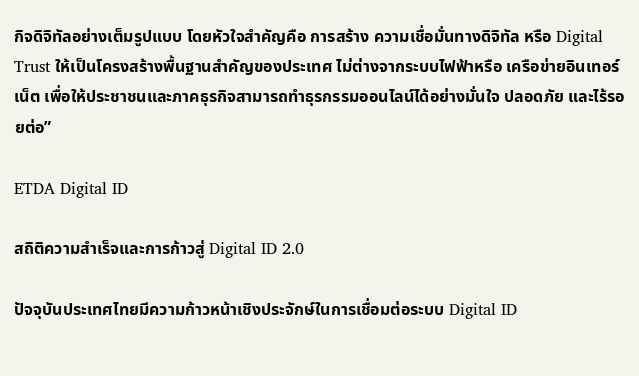กิจดิจิทัลอย่างเต็มรูปแบบ โดยหัวใจสำคัญคือ การสร้าง ความเชื่อมั่นทางดิจิทัล หรือ Digital Trust ให้เป็นโครงสร้างพื้นฐานสำคัญของประเทศ ไม่ต่างจากระบบไฟฟ้าหรือ เครือข่ายอินเทอร์เน็ต เพื่อให้ประชาชนและภาคธุรกิจสามารถทำธุรกรรมออนไลน์ได้อย่างมั่นใจ ปลอดภัย และไร้รอยต่อ”

ETDA Digital ID

สถิติความสำเร็จและการก้าวสู่ Digital ID 2.0

ปัจจุบันประเทศไทยมีความก้าวหน้าเชิงประจักษ์ในการเชื่อมต่อระบบ Digital ID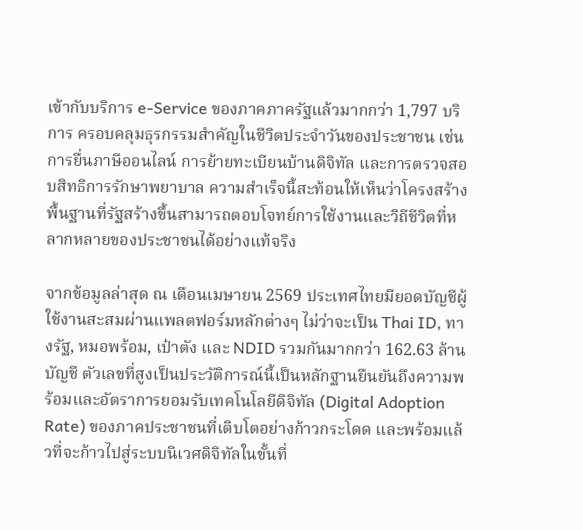เข้ากับบริการ e-Service ของภาคภาครัฐแล้วมากกว่า 1,797 บริการ ครอบคลุมธุรกรรมสำคัญในชีวิตประจำวันของประชาชน เช่น การยื่นภาษีออนไลน์ การย้ายทะเบียนบ้านดิจิทัล และการตรวจสอบสิทธิการรักษาพยาบาล ความสำเร็จนี้สะท้อนให้เห็นว่าโครงสร้างพื้นฐานที่รัฐสร้างขึ้นสามารถตอบโจทย์การใช้งานและวิถีชีวิตที่หลากหลายของประชาชนได้อย่างแท้จริง

จากข้อมูลล่าสุด ณ เดือนเมษายน 2569 ประเทศไทยมียอดบัญชีผู้ใช้งานสะสมผ่านแพลตฟอร์มหลักต่างๆ ไม่ว่าจะเป็น Thai ID, ทางรัฐ, หมอพร้อม, เป๋าตัง และ NDID รวมกันมากกว่า 162.63 ล้านบัญชี ตัวเลขที่สูงเป็นประวัติการณ์นี้เป็นหลักฐานยืนยันถึงความพร้อมและอัตราการยอมรับเทคโนโลยีดิจิทัล (Digital Adoption Rate) ของภาคประชาชนที่เติบโตอย่างก้าวกระโดด และพร้อมแล้วที่จะก้าวไปสู่ระบบนิเวศดิจิทัลในขั้นที่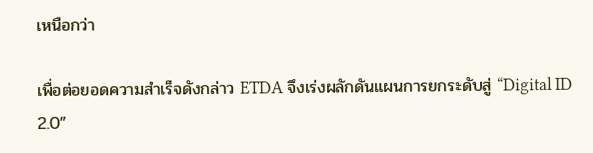เหนือกว่า

เพื่อต่อยอดความสำเร็จดังกล่าว ETDA จึงเร่งผลักดันแผนการยกระดับสู่ “Digital ID 2.0”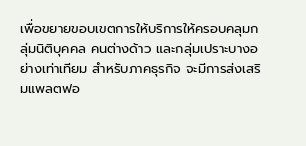เพื่อขยายขอบเขตการให้บริการให้ครอบคลุมกลุ่มนิติบุคคล คนต่างด้าว และกลุ่มเปราะบางอย่างเท่าเทียม สำหรับภาคธุรกิจ จะมีการส่งเสริมแพลตฟอ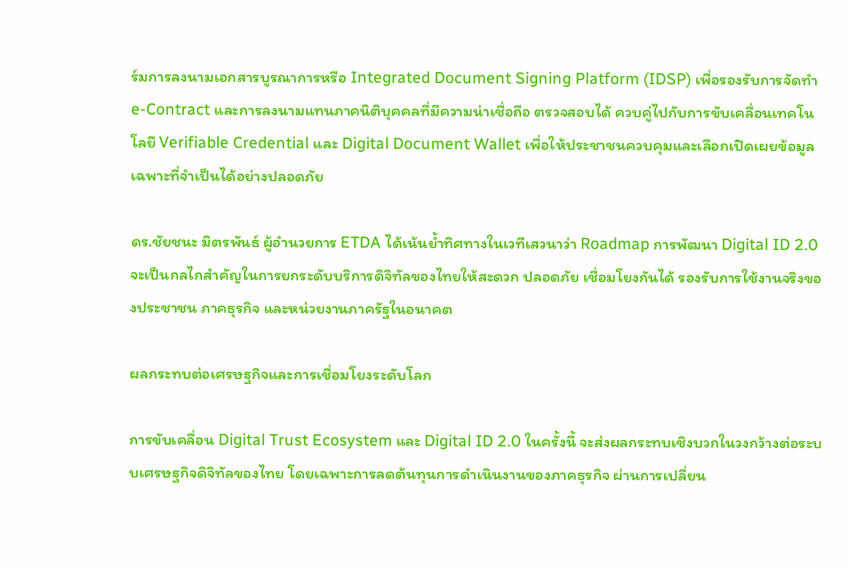ร์มการลงนามเอกสารบูรณาการหรือ Integrated Document Signing Platform (IDSP) เพื่อรองรับการจัดทำ e-Contract และการลงนามแทนภาคนิติบุคคลที่มีความน่าเชื่อถือ ตรวจสอบได้ ควบคู่ไปกับการขับเคลื่อนเทคโนโลยี Verifiable Credential และ Digital Document Wallet เพื่อให้ประชาชนควบคุมและเลือกเปิดเผยข้อมูลเฉพาะที่จำเป็นได้อย่างปลอดภัย

ดร.ชัยชนะ มิตรพันธ์ ผู้อำนวยการ ETDA ได้เน้นย้ำทิศทางในเวทีเสวนาว่า Roadmap การพัฒนา Digital ID 2.0 จะเป็นกลไกสำคัญในการยกระดับบริการดิจิทัลของไทยให้สะดวก ปลอดภัย เชื่อมโยงกันได้ รองรับการใช้งานจริงของประชาชน ภาคธุรกิจ และหน่วยงานภาครัฐในอนาคต

ผลกระทบต่อเศรษฐกิจและการเชื่อมโยงระดับโลก

การขับเคลื่อน Digital Trust Ecosystem และ Digital ID 2.0 ในครั้งนี้ จะส่งผลกระทบเชิงบวกในวงกว้างต่อระบบเศรษฐกิจดิจิทัลของไทย โดยเฉพาะการลดต้นทุนการดำเนินงานของภาคธุรกิจ ผ่านการเปลี่ยน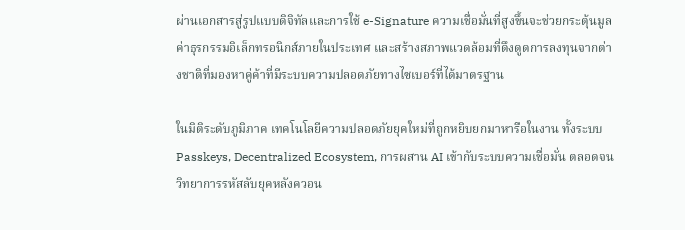ผ่านเอกสารสู่รูปแบบดิจิทัลและการใช้ e-Signature ความเชื่อมั่นที่สูงขึ้นจะช่วยกระตุ้นมูลค่าธุรกรรมอิเล็กทรอนิกส์ภายในประเทศ และสร้างสภาพแวดล้อมที่ดึงดูดการลงทุนจากต่างชาติที่มองหาคู่ค้าที่มีระบบความปลอดภัยทางไซเบอร์ที่ได้มาตรฐาน

ในมิติระดับภูมิภาค เทคโนโลยีความปลอดภัยยุคใหม่ที่ถูกหยิบยกมาหารือในงาน ทั้งระบบ Passkeys, Decentralized Ecosystem, การผสาน AI เข้ากับระบบความเชื่อมั่น ตลอดจนวิทยาการรหัสลับยุคหลังควอน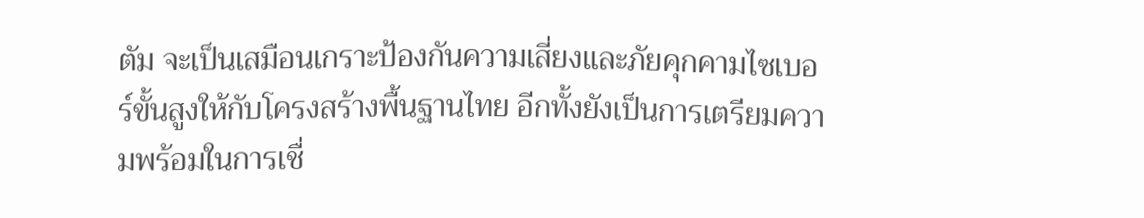ตัม จะเป็นเสมือนเกราะป้องกันความเสี่ยงและภัยคุกคามไซเบอร์ขั้นสูงให้กับโครงสร้างพื้นฐานไทย อีกทั้งยังเป็นการเตรียมความพร้อมในการเชื่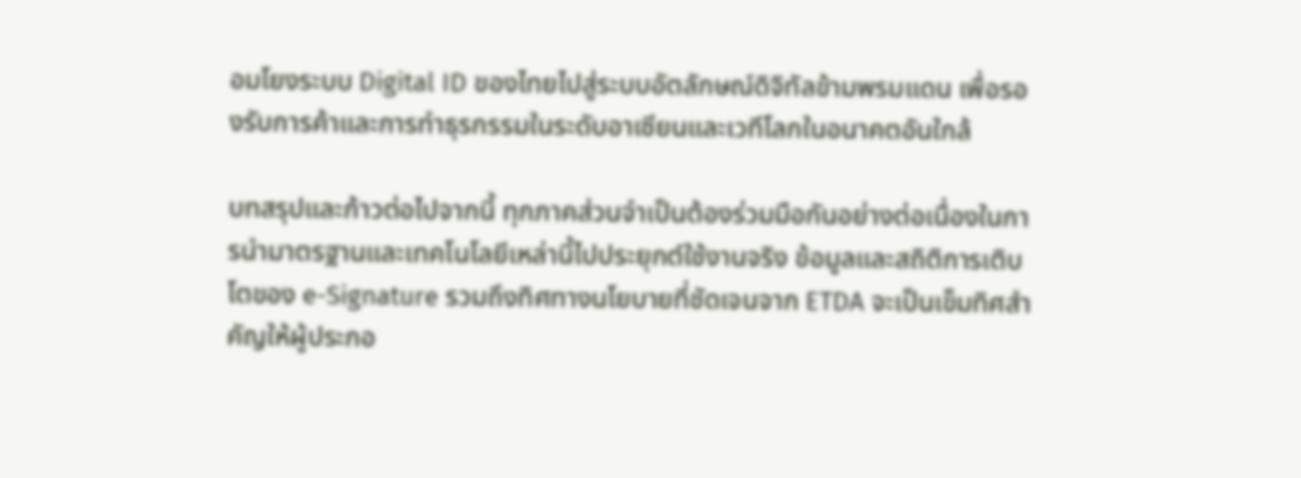อมโยงระบบ Digital ID ของไทยไปสู่ระบบอัตลักษณ์ดิจิทัลข้ามพรมแดน เพื่อรองรับการค้าและการทำธุรกรรมในระดับอาเซียนและเวทีโลกในอนาคตอันใกล้

บทสรุปและก้าวต่อไปจากนี้ ทุกภาคส่วนจำเป็นต้องร่วมมือกันอย่างต่อเนื่องในการนำมาตรฐานและเทคโนโลยีเหล่านี้ไปประยุกต์ใช้งานจริง ข้อมูลและสถิติการเติบโตของ e-Signature รวมถึงทิศทางนโยบายที่ชัดเจนจาก ETDA จะเป็นเข็มทิศสำคัญให้ผู้ประกอ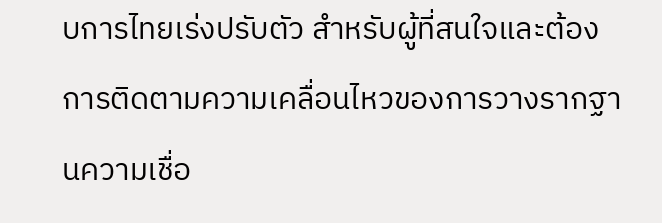บการไทยเร่งปรับตัว สำหรับผู้ที่สนใจและต้องการติดตามความเคลื่อนไหวของการวางรากฐานความเชื่อ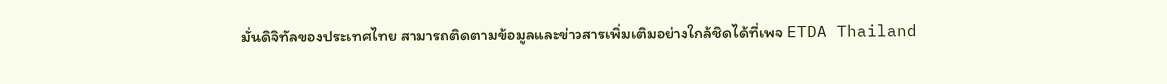มั่นดิจิทัลของประเทศไทย สามารถติดตามข้อมูลและข่าวสารเพิ่มเติมอย่างใกล้ชิดได้ที่เพจ ETDA Thailand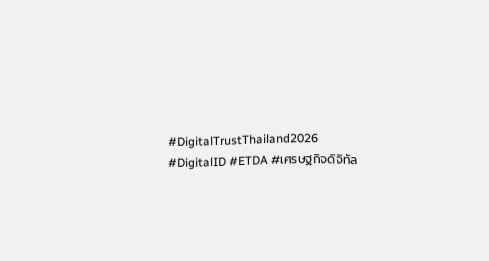#DigitalTrustThailand2026 #DigitalID #ETDA #เศรษฐกิจดิจิทัล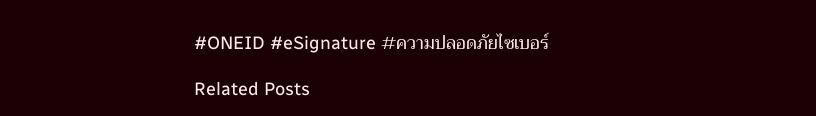#ONEID #eSignature #ความปลอดภัยไซเบอร์

Related Posts